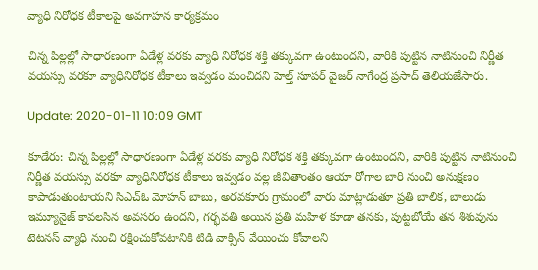వ్యాధి నిరోధక టీకాలపై అవగాహన కార్యక్రమం

చిన్న పిల్లల్లో సాధారణంగా ఏడేళ్ల వరకు వ్యాధి నిరోధక శక్తి తక్కువగా ఉంటుందని, వారికి పుట్టిన నాటినుంచి నిర్ణీత వయస్సు వరకూ వ్యాధినిరోధక టీకాలు ఇవ్వడం మంచిదని హెల్త్ సూపర్ వైజర్ నాగేంద్ర ప్రసాద్ తెలియజేసారు.

Update: 2020-01-11 10:09 GMT

కూడేరు: చిన్న పిల్లల్లో సాధారణంగా ఏడేళ్ల వరకు వ్యాధి నిరోధక శక్తి తక్కువగా ఉంటుందని, వారికి పుట్టిన నాటినుంచి నిర్ణీత వయస్సు వరకూ వ్యాధినిరోధక టీకాలు ఇవ్వడం వల్ల జీవితాంతం ఆయా రోగాల బారి నుంచి అనుక్షణం కాపాడుతుంటాయని సిఎచ్ఓ మోహన్ బాబు, అరవకూరు గ్రామంలో వారు మాట్లాడుతూ ప్రతి బాలిక, బాలుడు ఇమ్యూనైజ్ కావలసిన అవసరం ఉందని, గర్భవతి అయిన ప్రతి మహిళ కూడా తనకు, పుట్టబోయే తన శిశువును టెటనస్ వ్యాధి నుంచి రక్షించుకోవటానికి టిడి వాక్సిన్ వేయించు కోవాలని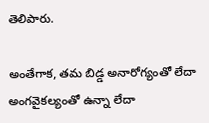తెలిపారు.

అంతేగాక, తమ బిడ్డ అనారోగ్యంతో లేదా అంగవైకల్యంతో ఉన్నా లేదా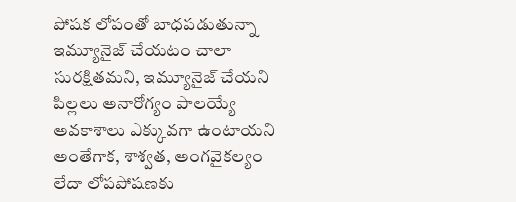పోషక లోపంతో బాధపడుతున్నా ఇమ్యూనైజ్ చేయటం చాలా సురక్షితమని, ఇమ్యూనైజ్ చేయని పిల్లలు అనారోగ్యం పాలయ్యే అవకాశాలు ఎక్కువగా ఉంటాయని అంతేగాక, శాశ్వత, అంగవైకల్యం లేదా లోపపోషణకు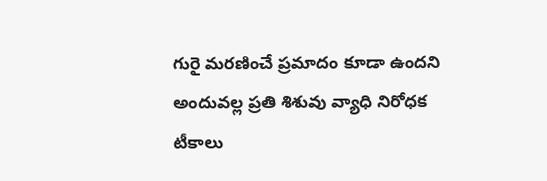గురై మరణించే ప్రమాదం కూడా ఉందని అందువల్ల ప్రతి శిశువు వ్యాధి నిరోధక టీకాలు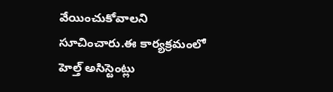వేయించుకోవాలని సూచించారు.ఈ కార్యక్రమంలో హెల్త్ అసిస్టెంట్లు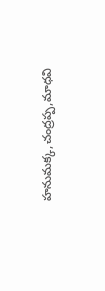హనుమక్క,చంద్రప్ప,మాధవి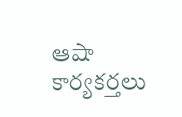ఆషా కార్యకర్తలు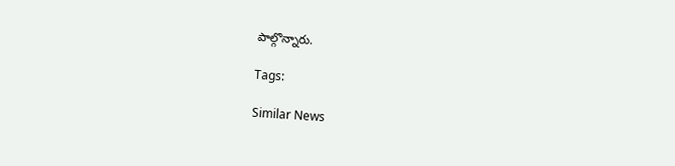పాల్గొన్నారు.

Tags:

Similar News